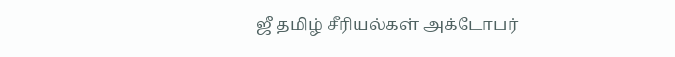ஜீ தமிழ் சீரியல்கள் அக்டோபர்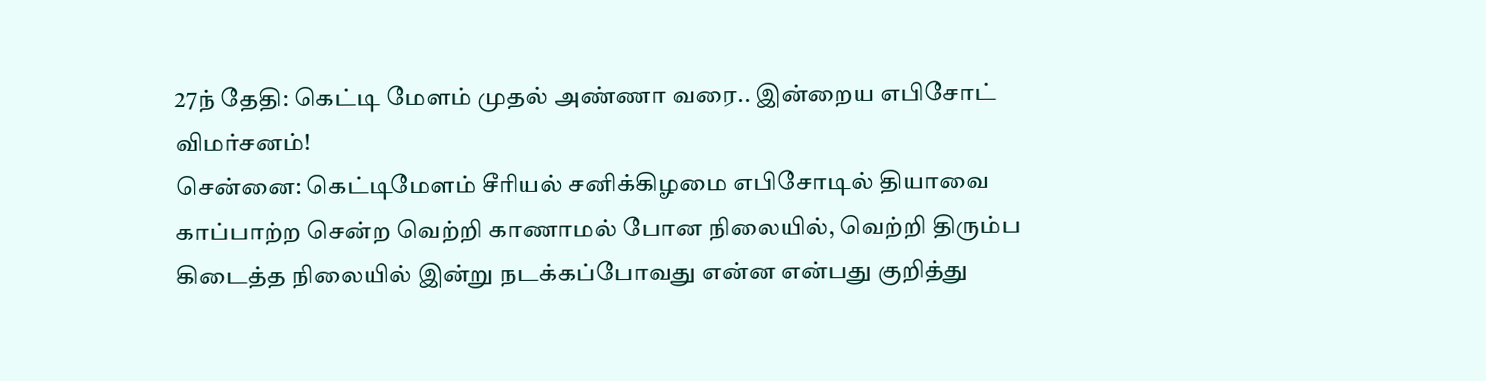27ந் தேதி: கெட்டி மேளம் முதல் அண்ணா வரை.. இன்றைய எபிசோட் விமர்சனம்!
சென்னை: கெட்டிமேளம் சீரியல் சனிக்கிழமை எபிசோடில் தியாவை காப்பாற்ற சென்ற வெற்றி காணாமல் போன நிலையில், வெற்றி திரும்ப கிடைத்த நிலையில் இன்று நடக்கப்போவது என்ன என்பது குறித்து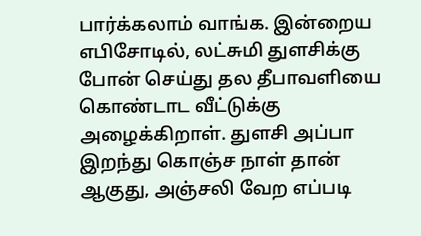பார்க்கலாம் வாங்க. இன்றைய எபிசோடில், லட்சுமி துளசிக்கு போன் செய்து தல தீபாவளியை கொண்டாட வீட்டுக்கு அழைக்கிறாள். துளசி அப்பா இறந்து கொஞ்ச நாள் தான் ஆகுது, அஞ்சலி வேற எப்படி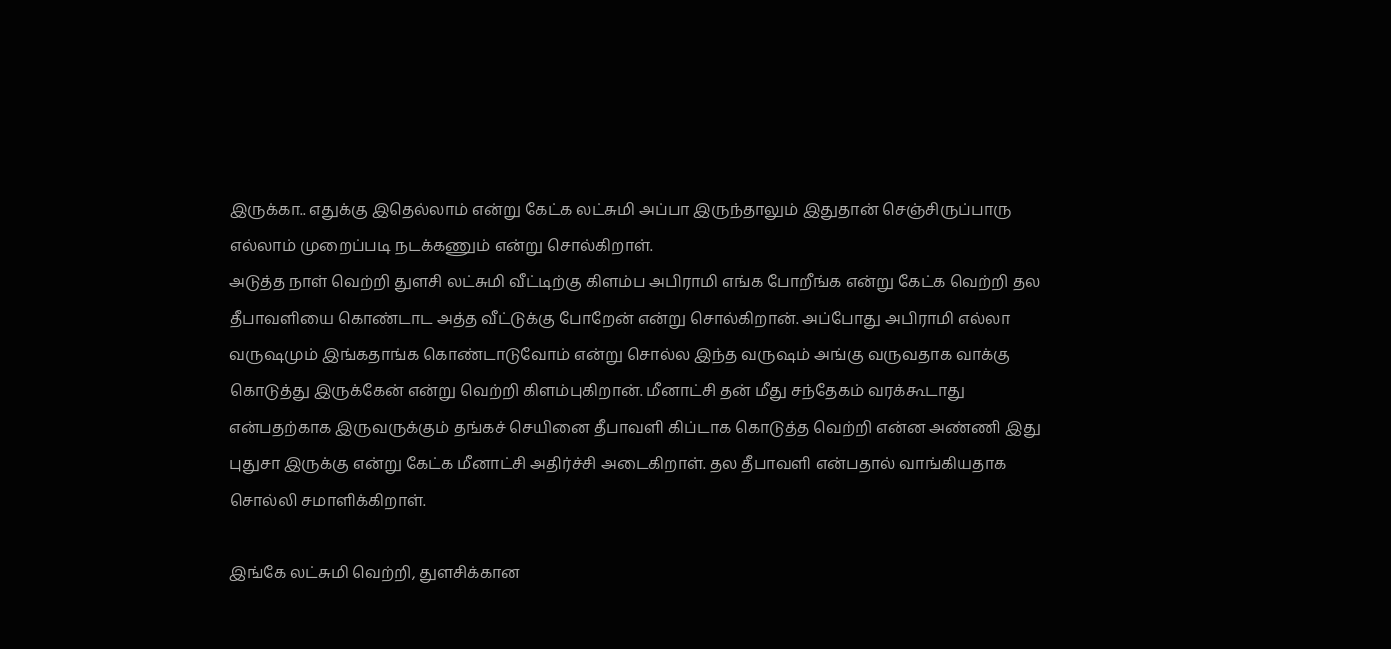இருக்கா.. எதுக்கு இதெல்லாம் என்று கேட்க லட்சுமி அப்பா இருந்தாலும் இதுதான் செஞ்சிருப்பாரு எல்லாம் முறைப்படி நடக்கணும் என்று சொல்கிறாள்.
அடுத்த நாள் வெற்றி துளசி லட்சுமி வீட்டிற்கு கிளம்ப அபிராமி எங்க போறீங்க என்று கேட்க வெற்றி தல தீபாவளியை கொண்டாட அத்த வீட்டுக்கு போறேன் என்று சொல்கிறான். அப்போது அபிராமி எல்லா வருஷமும் இங்கதாங்க கொண்டாடுவோம் என்று சொல்ல இந்த வருஷம் அங்கு வருவதாக வாக்கு கொடுத்து இருக்கேன் என்று வெற்றி கிளம்புகிறான். மீனாட்சி தன் மீது சந்தேகம் வரக்கூடாது என்பதற்காக இருவருக்கும் தங்கச் செயினை தீபாவளி கிப்டாக கொடுத்த வெற்றி என்ன அண்ணி இது புதுசா இருக்கு என்று கேட்க மீனாட்சி அதிர்ச்சி அடைகிறாள். தல தீபாவளி என்பதால் வாங்கியதாக சொல்லி சமாளிக்கிறாள்.

இங்கே லட்சுமி வெற்றி, துளசிக்கான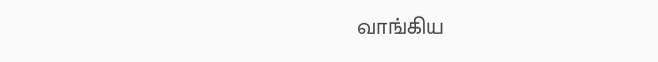வாங்கிய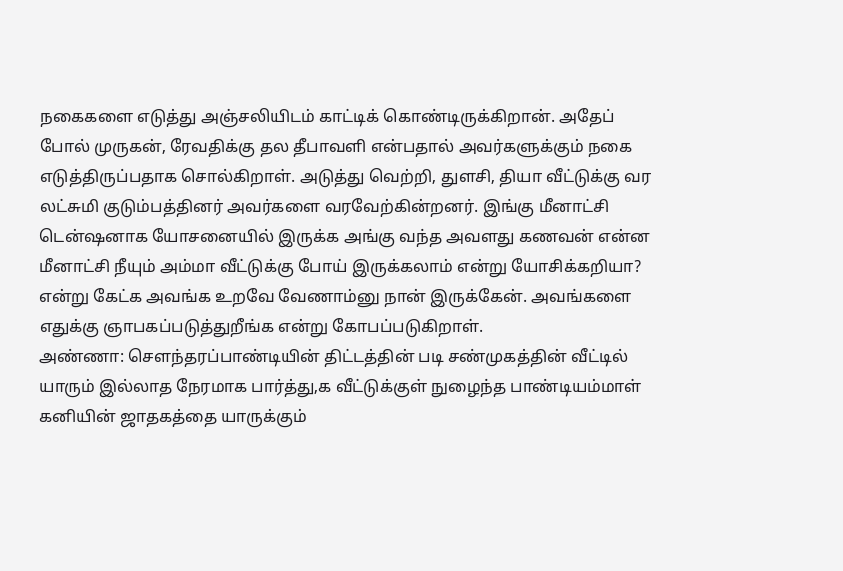நகைகளை எடுத்து அஞ்சலியிடம் காட்டிக் கொண்டிருக்கிறான். அதேப் போல் முருகன், ரேவதிக்கு தல தீபாவளி என்பதால் அவர்களுக்கும் நகை எடுத்திருப்பதாக சொல்கிறாள். அடுத்து வெற்றி, துளசி, தியா வீட்டுக்கு வர லட்சுமி குடும்பத்தினர் அவர்களை வரவேற்கின்றனர். இங்கு மீனாட்சி டென்ஷனாக யோசனையில் இருக்க அங்கு வந்த அவளது கணவன் என்ன மீனாட்சி நீயும் அம்மா வீட்டுக்கு போய் இருக்கலாம் என்று யோசிக்கறியா? என்று கேட்க அவங்க உறவே வேணாம்னு நான் இருக்கேன். அவங்களை எதுக்கு ஞாபகப்படுத்துறீங்க என்று கோபப்படுகிறாள்.
அண்ணா: சௌந்தரப்பாண்டியின் திட்டத்தின் படி சண்முகத்தின் வீட்டில் யாரும் இல்லாத நேரமாக பார்த்து,க வீட்டுக்குள் நுழைந்த பாண்டியம்மாள் கனியின் ஜாதகத்தை யாருக்கும்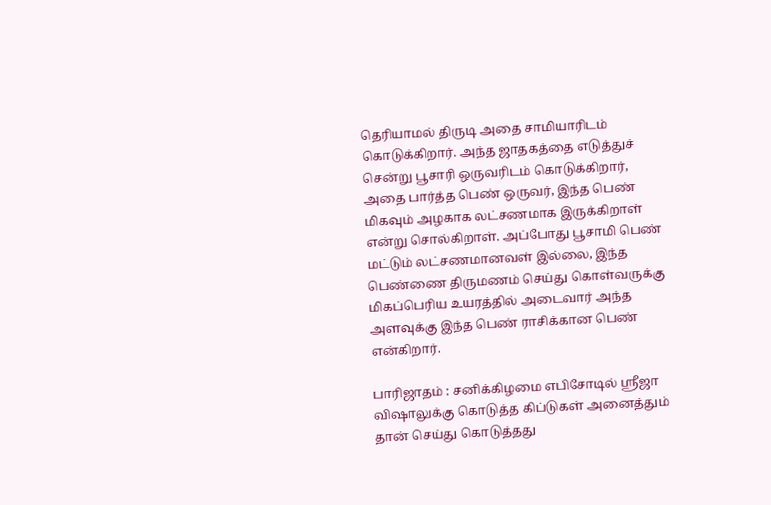தெரியாமல் திருடி அதை சாமியாரிடம் கொடுக்கிறார். அந்த ஜாதகத்தை எடுத்துச் சென்று பூசாரி ஒருவரிடம் கொடுக்கிறார், அதை பார்த்த பெண் ஒருவர், இந்த பெண் மிகவும் அழகாக லட்சணமாக இருக்கிறாள் என்று சொல்கிறாள். அப்போது பூசாமி பெண் மட்டும் லட்சணமானவள் இல்லை, இந்த பெண்ணை திருமணம் செய்து கொள்வருக்கு மிகப்பெரிய உயரத்தில் அடைவார் அந்த அளவுக்கு இந்த பெண் ராசிக்கான பெண் என்கிறார்.

பாரிஜாதம் : சனிக்கிழமை எபிசோடில் ஸ்ரீஜா விஷாலுக்கு கொடுத்த கிப்டுகள் அனைத்தும் தான் செய்து கொடுத்தது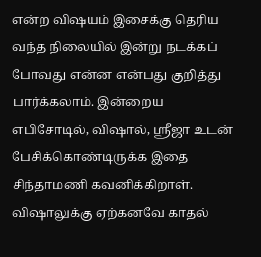என்ற விஷயம் இசைக்கு தெரிய வந்த நிலையில் இன்று நடக்கப் போவது என்ன என்பது குறித்து பார்க்கலாம். இன்றைய எபிசோடில், விஷால், ஸ்ரீஜா உடன் பேசிக்கொண்டிருக்க இதை சிந்தாமணி கவனிக்கிறாள். விஷாலுக்கு ஏற்கனவே காதல்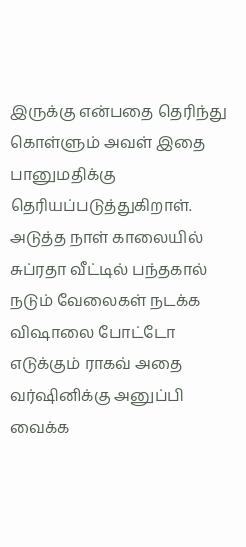இருக்கு என்பதை தெரிந்து கொள்ளும் அவள் இதை பானுமதிக்கு தெரியப்படுத்துகிறாள். அடுத்த நாள் காலையில் சுப்ரதா வீட்டில் பந்தகால் நடும் வேலைகள் நடக்க விஷாலை போட்டோ எடுக்கும் ராகவ் அதை வர்ஷினிக்கு அனுப்பி வைக்க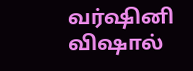வர்ஷினி விஷால்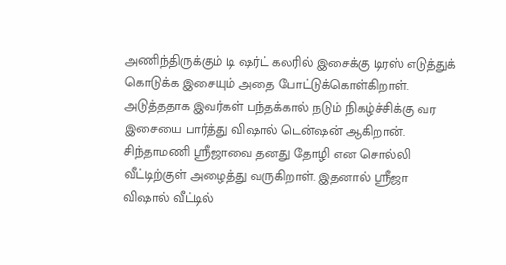அணிந்திருக்கும் டி ஷர்ட் கலரில் இசைக்கு டிரஸ் எடுத்துக் கொடுக்க இசையும் அதை போட்டுக்கொள்கிறாள். அடுத்ததாக இவர்கள் பந்தக்கால் நடும் நிகழ்ச்சிக்கு வர இசையை பார்த்து விஷால் டென்ஷன் ஆகிறான். சிந்தாமணி ஸ்ரீஜாவை தனது தோழி என சொல்லி வீட்டிற்குள் அழைத்து வருகிறாள். இதனால் ஸ்ரீஜா விஷால் வீட்டில்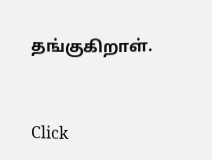தங்குகிறாள்.


Click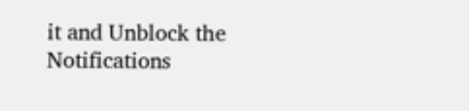it and Unblock the Notifications